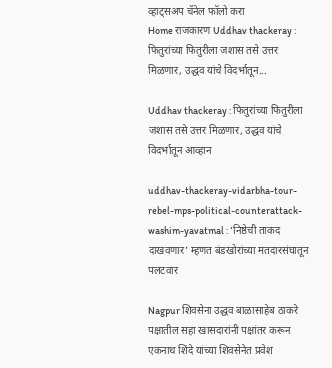व्हाट्सअप चॅनेल फॉलो करा
Home राजकारण Uddhav thackeray : फितुरांच्या फितुरीला जशास तसे उत्तर मिळणार, उद्धव यांचे विदर्भातून...

Uddhav thackeray : फितुरांच्या फितुरीला जशास तसे उत्तर मिळणार, उद्धव यांचे विदर्भातून आव्हान

uddhav-thackeray-vidarbha-tour-rebel-mps-political-counterattack-washim-yavatmal : ‘निष्ठेची ताकद दाखवणार’ म्हणत बंडखोरांच्या मतदारसंघातून पलटवार

Nagpur शिवसेना उद्धव बाळासाहेब ठाकरे पक्षातील सहा खासदारांनी पक्षांतर करून एकनाथ शिंदे यांच्या शिवसेनेत प्रवेश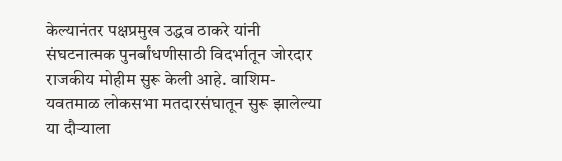केल्यानंतर पक्षप्रमुख उद्धव ठाकरे यांनी संघटनात्मक पुनर्बांधणीसाठी विदर्भातून जोरदार राजकीय मोहीम सुरू केली आहे. वाशिम-यवतमाळ लोकसभा मतदारसंघातून सुरू झालेल्या या दौऱ्याला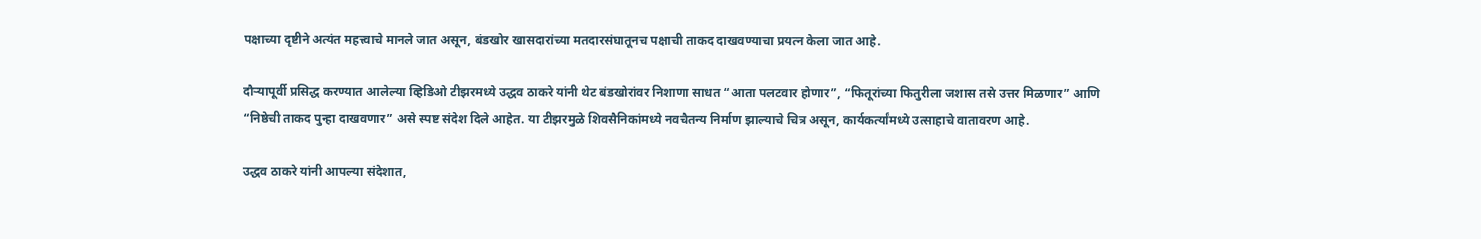पक्षाच्या दृष्टीने अत्यंत महत्त्वाचे मानले जात असून, बंडखोर खासदारांच्या मतदारसंघातूनच पक्षाची ताकद दाखवण्याचा प्रयत्न केला जात आहे.

दौऱ्यापूर्वी प्रसिद्ध करण्यात आलेल्या व्हिडिओ टीझरमध्ये उद्धव ठाकरे यांनी थेट बंडखोरांवर निशाणा साधत “आता पलटवार होणार”, “फितूरांच्या फितुरीला जशास तसे उत्तर मिळणार” आणि “निष्ठेची ताकद पुन्हा दाखवणार” असे स्पष्ट संदेश दिले आहेत. या टीझरमुळे शिवसैनिकांमध्ये नवचैतन्य निर्माण झाल्याचे चित्र असून, कार्यकर्त्यांमध्ये उत्साहाचे वातावरण आहे.

उद्धव ठाकरे यांनी आपल्या संदेशात,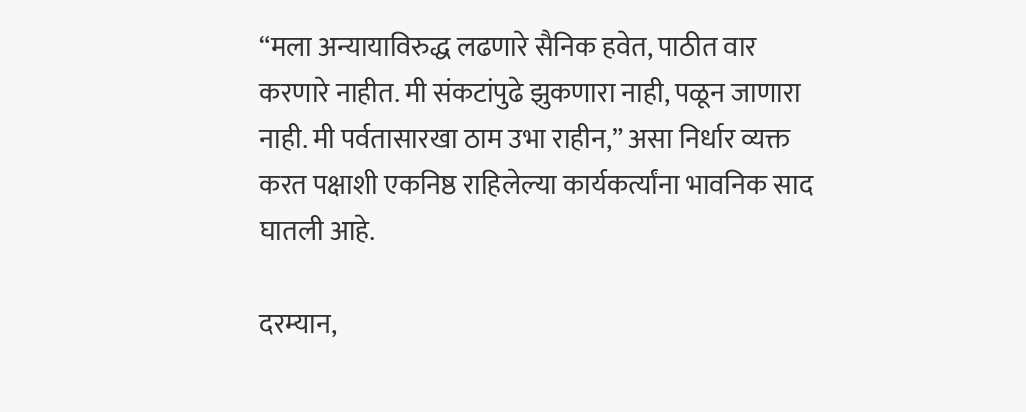“मला अन्यायाविरुद्ध लढणारे सैनिक हवेत, पाठीत वार करणारे नाहीत. मी संकटांपुढे झुकणारा नाही, पळून जाणारा नाही. मी पर्वतासारखा ठाम उभा राहीन,” असा निर्धार व्यक्त करत पक्षाशी एकनिष्ठ राहिलेल्या कार्यकर्त्यांना भावनिक साद घातली आहे.

दरम्यान,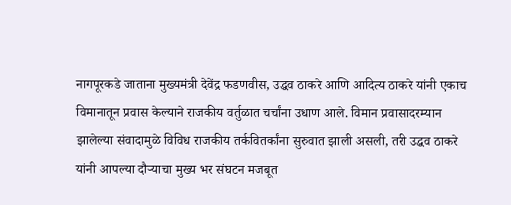नागपूरकडे जाताना मुख्यमंत्री देवेंद्र फडणवीस, उद्धव ठाकरे आणि आदित्य ठाकरे यांनी एकाच विमानातून प्रवास केल्याने राजकीय वर्तुळात चर्चांना उधाण आले. विमान प्रवासादरम्यान झालेल्या संवादामुळे विविध राजकीय तर्कवितर्कांना सुरुवात झाली असली, तरी उद्धव ठाकरे यांनी आपल्या दौऱ्याचा मुख्य भर संघटन मजबूत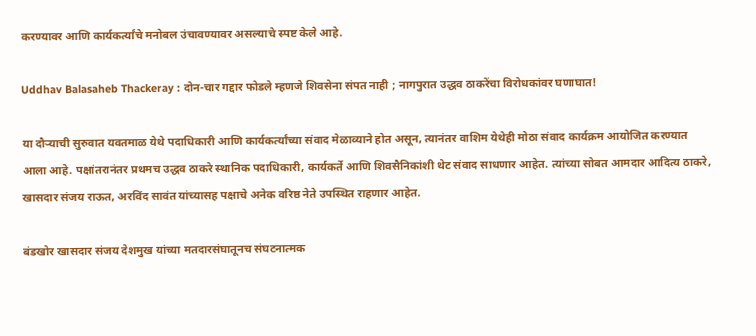करण्यावर आणि कार्यकर्त्यांचे मनोबल उंचावण्यावर असल्याचे स्पष्ट केले आहे.

Uddhav Balasaheb Thackeray : दोन-चार गद्दार फोडले म्हणजे शिवसेना संपत नाही ; नागपुरात उद्धव ठाकरेंचा विरोधकांवर घणाघात!

या दौऱ्याची सुरुवात यवतमाळ येथे पदाधिकारी आणि कार्यकर्त्यांच्या संवाद मेळाव्याने होत असून, त्यानंतर वाशिम येथेही मोठा संवाद कार्यक्रम आयोजित करण्यात आला आहे. पक्षांतरानंतर प्रथमच उद्धव ठाकरे स्थानिक पदाधिकारी, कार्यकर्ते आणि शिवसैनिकांशी थेट संवाद साधणार आहेत. त्यांच्या सोबत आमदार आदित्य ठाकरे, खासदार संजय राऊत, अरविंद सावंत यांच्यासह पक्षाचे अनेक वरिष्ठ नेते उपस्थित राहणार आहेत.

बंडखोर खासदार संजय देशमुख यांच्या मतदारसंघातूनच संघटनात्मक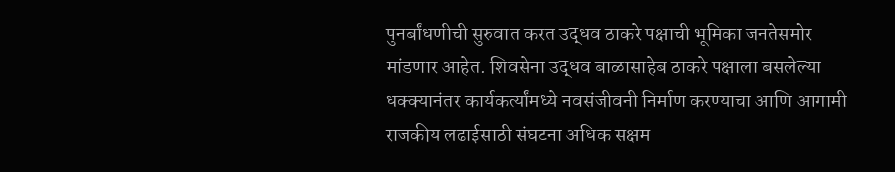पुनर्बांधणीची सुरुवात करत उद्धव ठाकरे पक्षाची भूमिका जनतेसमोर मांडणार आहेत. शिवसेना उद्धव बाळासाहेब ठाकरे पक्षाला बसलेल्या धक्क्यानंतर कार्यकर्त्यांमध्ये नवसंजीवनी निर्माण करण्याचा आणि आगामी राजकीय लढाईसाठी संघटना अधिक सक्षम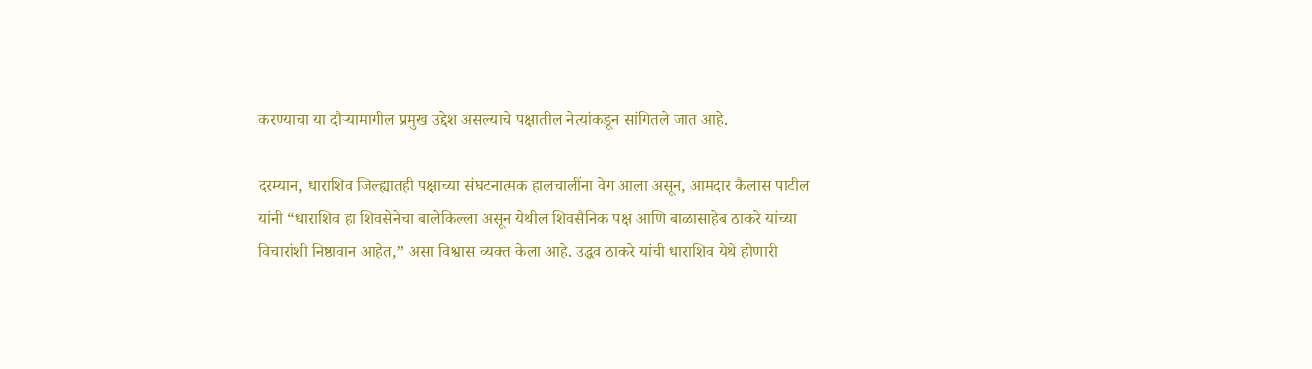करण्याचा या दौऱ्यामागील प्रमुख उद्देश असल्याचे पक्षातील नेत्यांकडून सांगितले जात आहे.

दरम्यान, धाराशिव जिल्ह्यातही पक्षाच्या संघटनात्मक हालचालींना वेग आला असून, आमदार कैलास पाटील यांनी “धाराशिव हा शिवसेनेचा बालेकिल्ला असून येथील शिवसैनिक पक्ष आणि बाळासाहेब ठाकरे यांच्या विचारांशी निष्ठावान आहेत,” असा विश्वास व्यक्त केला आहे. उद्धव ठाकरे यांची धाराशिव येथे होणारी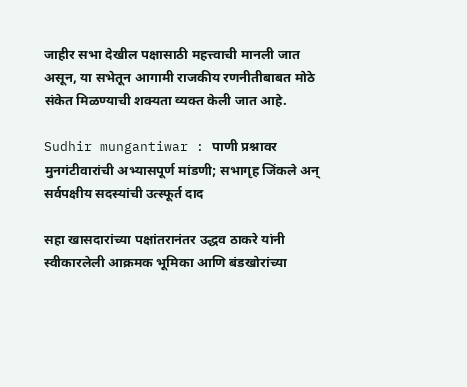जाहीर सभा देखील पक्षासाठी महत्त्वाची मानली जात असून, या सभेतून आगामी राजकीय रणनीतीबाबत मोठे संकेत मिळण्याची शक्यता व्यक्त केली जात आहे.

Sudhir mungantiwar : पाणी प्रश्नावर मुनगंटीवारांची अभ्यासपूर्ण मांडणी; सभागृह जिंकले अन् सर्वपक्षीय सदस्यांची उत्स्फूर्त दाद

सहा खासदारांच्या पक्षांतरानंतर उद्धव ठाकरे यांनी स्वीकारलेली आक्रमक भूमिका आणि बंडखोरांच्या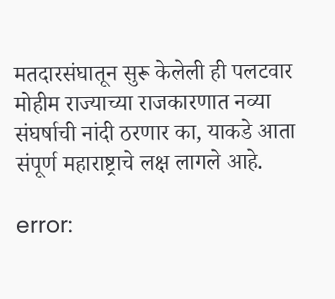मतदारसंघातून सुरू केलेली ही पलटवार मोहीम राज्याच्या राजकारणात नव्या संघर्षाची नांदी ठरणार का, याकडे आता संपूर्ण महाराष्ट्राचे लक्ष लागले आहे.

error: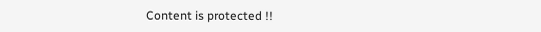Content is protected !!